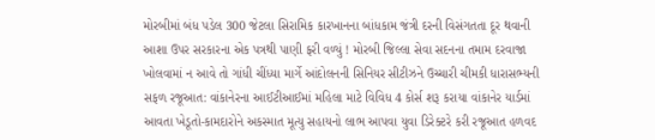મોરબીમાં બંધ પડેલ 300 જેટલા સિરામિક કારખાનના બાંધકામ જંત્રી દરની વિસંગતતા દૂર થવાની આશા ઉપર સરકારના એક પત્રથી પાણી ફરી વળ્યું ! મોરબી જિલ્લા સેવા સદનના તમામ દરવાજા ખોલવામાં ન આવે તો ગાંધી ચીંધ્યા માર્ગે આંદોલનની સિનિયર સીટીઝને ઉચ્ચારી ચીમકી ધારાસભ્યની સફળ રજૂઆત: વાંકાનેરના આઈટીઆઈમાં મહિલા માટે વિવિધ 4 કોર્સ શરૂ કરાયા વાંકાનેર યાર્ડમાં આવતા ખેડૂતો-કામદારોને અકસ્માત મૂત્યુ સહાયનો લાભ આપવા યુવા ડિરેક્ટરે કરી રજૂઆત હળવદ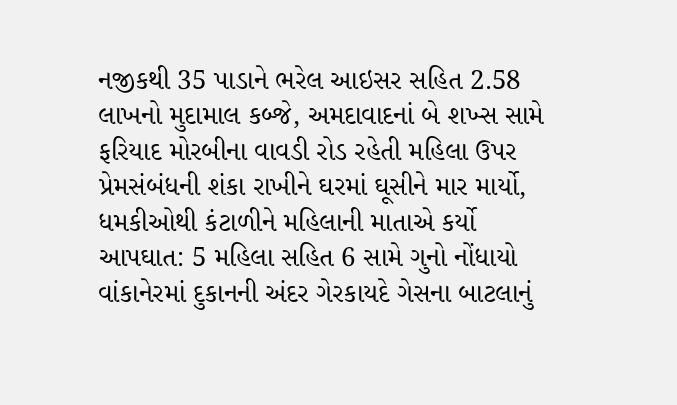નજીકથી 35 પાડાને ભરેલ આઇસર સહિત 2.58 લાખનો મુદામાલ કબ્જે, અમદાવાદનાં બે શખ્સ સામે ફરિયાદ મોરબીના વાવડી રોડ રહેતી મહિલા ઉપર પ્રેમસંબંધની શંકા રાખીને ઘરમાં ઘૂસીને માર માર્યો, ધમકીઓથી કંટાળીને મહિલાની માતાએ કર્યો આપઘાત: 5 મહિલા સહિત 6 સામે ગુનો નોંધાયો વાંકાનેરમાં દુકાનની અંદર ગેરકાયદે ગેસના બાટલાનું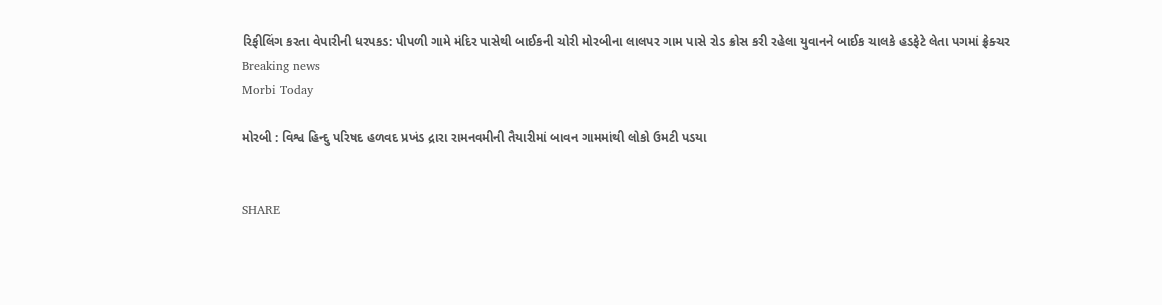રિફીલિંગ કરતા વેપારીની ધરપકડ: પીપળી ગામે મંદિર પાસેથી બાઈકની ચોરી મોરબીના લાલપર ગામ પાસે રોડ ક્રોસ કરી રહેલા યુવાનને બાઈક ચાલકે હડફેટે લેતા પગમાં ફ્રેક્ચર
Breaking news
Morbi Today

મોરબી : વિશ્વ હિન્દુ પરિષદ હળવદ પ્રખંડ દ્રારા રામનવમીની તૈયારીમાં બાવન ગામમાંથી લોકો ઉમટી પડયા


SHARE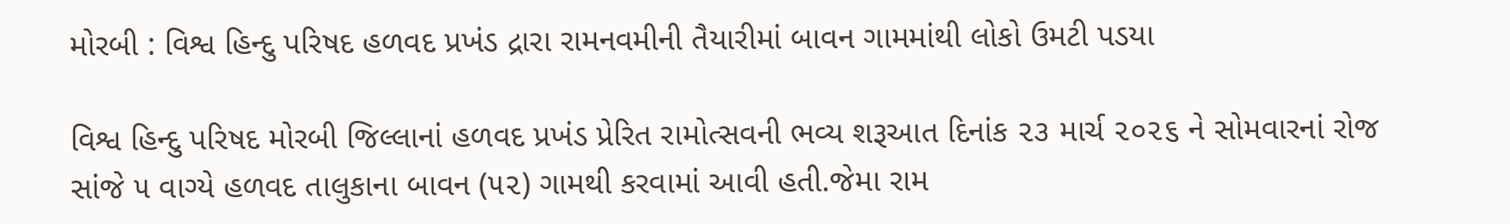મોરબી : વિશ્વ હિન્દુ પરિષદ હળવદ પ્રખંડ દ્રારા રામનવમીની તૈયારીમાં બાવન ગામમાંથી લોકો ઉમટી પડયા

વિશ્વ હિન્દુ પરિષદ મોરબી જિલ્લાનાં હળવદ પ્રખંડ પ્રેરિત રામોત્સવની ભવ્ય શરૂઆત દિનાંક ૨૩ માર્ચ ૨૦૨૬ ને સોમવારનાં રોજ સાંજે ૫ વાગ્યે હળવદ તાલુકાના બાવન (૫૨) ગામથી કરવામાં આવી હતી.જેમા રામ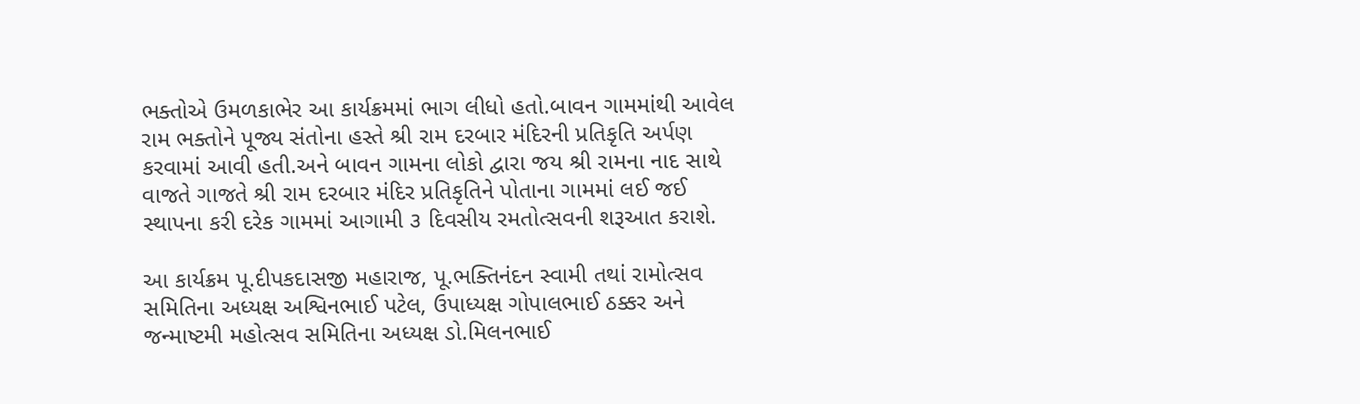ભક્તોએ ઉમળકાભેર આ કાર્યક્રમમાં ભાગ લીધો હતો.બાવન ગામમાંથી આવેલ રામ ભક્તોને પૂજ્ય સંતોના હસ્તે શ્રી રામ દરબાર મંદિરની પ્રતિકૃતિ અર્પણ કરવામાં આવી હતી.અને બાવન ગામના લોકો દ્વારા જય શ્રી રામના નાદ સાથે વાજતે ગાજતે શ્રી રામ દરબાર મંદિર પ્રતિકૃતિને પોતાના ગામમાં લઈ જઈ સ્થાપના કરી દરેક ગામમાં આગામી ૩ દિવસીય રમતોત્સવની શરૂઆત કરાશે.

આ કાર્યક્રમ પૂ.દીપકદાસજી મહારાજ, પૂ.ભક્તિનંદન સ્વામી તથાં રામોત્સવ સમિતિના અધ્યક્ષ અશ્વિનભાઈ પટેલ, ઉપાધ્યક્ષ ગોપાલભાઈ ઠક્કર અને જન્માષ્ટમી મહોત્સવ સમિતિના અધ્યક્ષ ડો.મિલનભાઈ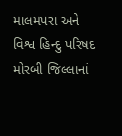માલમપરા અને વિશ્વ હિન્દુ પરિષદ મોરબી જિલ્લાનાં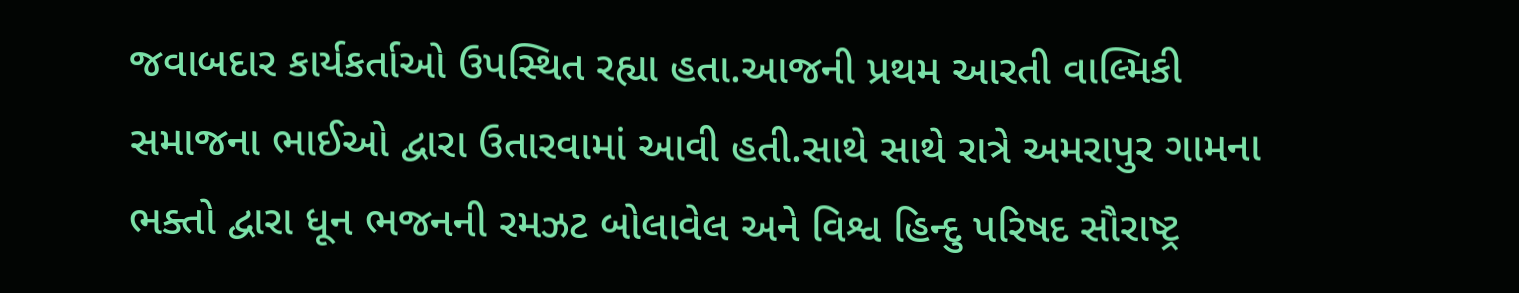જવાબદાર કાર્યકર્તાઓ ઉપસ્થિત રહ્યા હતા.આજની પ્રથમ આરતી વાલ્મિકી સમાજના ભાઈઓ દ્વારા ઉતારવામાં આવી હતી.સાથે સાથે રાત્રે અમરાપુર ગામના ભક્તો દ્વારા ધૂન ભજનની રમઝટ બોલાવેલ અને વિશ્વ હિન્દુ પરિષદ સૌરાષ્ટ્ર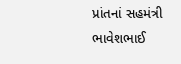પ્રાંતનાં સહમંત્રી ભાવેશભાઈ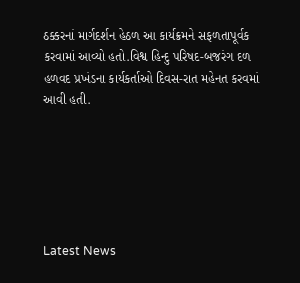ઠક્કરનાં માર્ગદર્શન હેઠળ આ કાર્યક્રમને સફળતાપૂર્વક કરવામાં આવ્યો હતો.વિશ્વ હિન્દુ પરિષદ-બજરંગ દળ હળવદ પ્રખંડના કાર્યકર્તાઓ દિવસ-રાત મહેનત કરવમાં આવી હતી.






Latest News